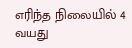எரிந்த நிலையில் 4 வயது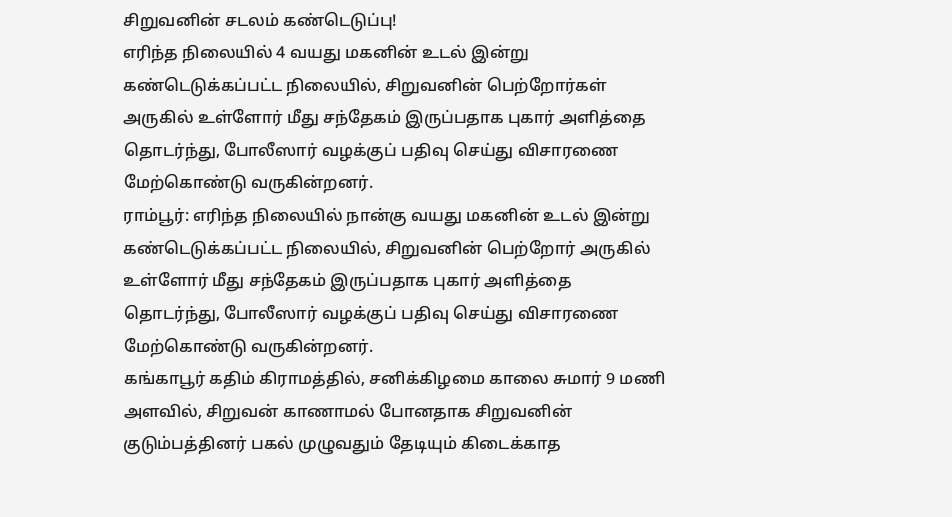சிறுவனின் சடலம் கண்டெடுப்பு!
எரிந்த நிலையில் 4 வயது மகனின் உடல் இன்று கண்டெடுக்கப்பட்ட நிலையில், சிறுவனின் பெற்றோர்கள் அருகில் உள்ளோர் மீது சந்தேகம் இருப்பதாக புகார் அளித்தை தொடர்ந்து, போலீஸார் வழக்குப் பதிவு செய்து விசாரணை மேற்கொண்டு வருகின்றனர்.
ராம்பூர்: எரிந்த நிலையில் நான்கு வயது மகனின் உடல் இன்று கண்டெடுக்கப்பட்ட நிலையில், சிறுவனின் பெற்றோர் அருகில் உள்ளோர் மீது சந்தேகம் இருப்பதாக புகார் அளித்தை தொடர்ந்து, போலீஸார் வழக்குப் பதிவு செய்து விசாரணை மேற்கொண்டு வருகின்றனர்.
கங்காபூர் கதிம் கிராமத்தில், சனிக்கிழமை காலை சுமார் 9 மணி அளவில், சிறுவன் காணாமல் போனதாக சிறுவனின் குடும்பத்தினர் பகல் முழுவதும் தேடியும் கிடைக்காத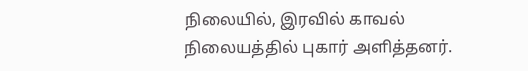நிலையில், இரவில் காவல் நிலையத்தில் புகார் அளித்தனர்.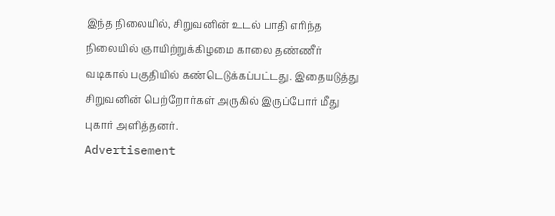இந்த நிலையில், சிறுவனின் உடல் பாதி எரிந்த நிலையில் ஞாயிற்றுக்கிழமை காலை தண்ணீர் வடிகால் பகுதியில் கண்டெடுக்கப்பட்டது. இதையடுத்து சிறுவனின் பெற்றோர்கள் அருகில் இருப்போர் மீது புகார் அளித்தனர்.
Advertisement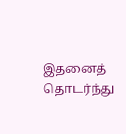இதனைத் தொடர்ந்து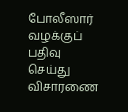போலீஸார் வழக்குப் பதிவு செய்து விசாரணை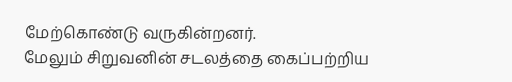மேற்கொண்டு வருகின்றனர்.
மேலும் சிறுவனின் சடலத்தை கைப்பற்றிய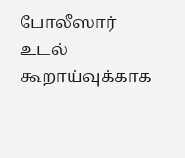போலீஸார் உடல் கூறாய்வுக்காக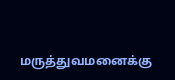மருத்துவமனைக்கு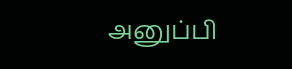அனுப்பி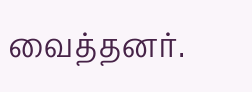வைத்தனர்.